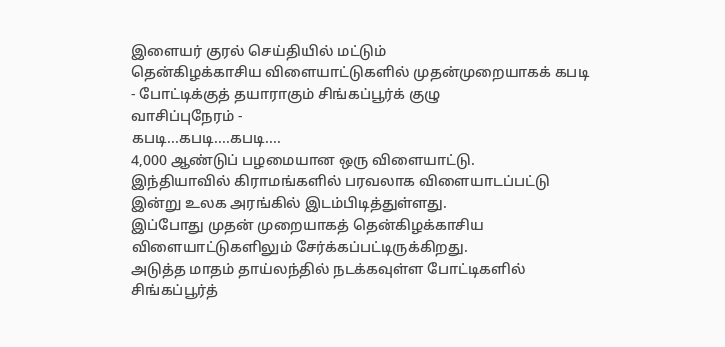இளையர் குரல் செய்தியில் மட்டும்
தென்கிழக்காசிய விளையாட்டுகளில் முதன்முறையாகக் கபடி - போட்டிக்குத் தயாராகும் சிங்கப்பூர்க் குழு
வாசிப்புநேரம் -
கபடி...கபடி....கபடி....
4,000 ஆண்டுப் பழமையான ஒரு விளையாட்டு.
இந்தியாவில் கிராமங்களில் பரவலாக விளையாடப்பட்டு இன்று உலக அரங்கில் இடம்பிடித்துள்ளது.
இப்போது முதன் முறையாகத் தென்கிழக்காசிய விளையாட்டுகளிலும் சேர்க்கப்பட்டிருக்கிறது.
அடுத்த மாதம் தாய்லந்தில் நடக்கவுள்ள போட்டிகளில் சிங்கப்பூர்த்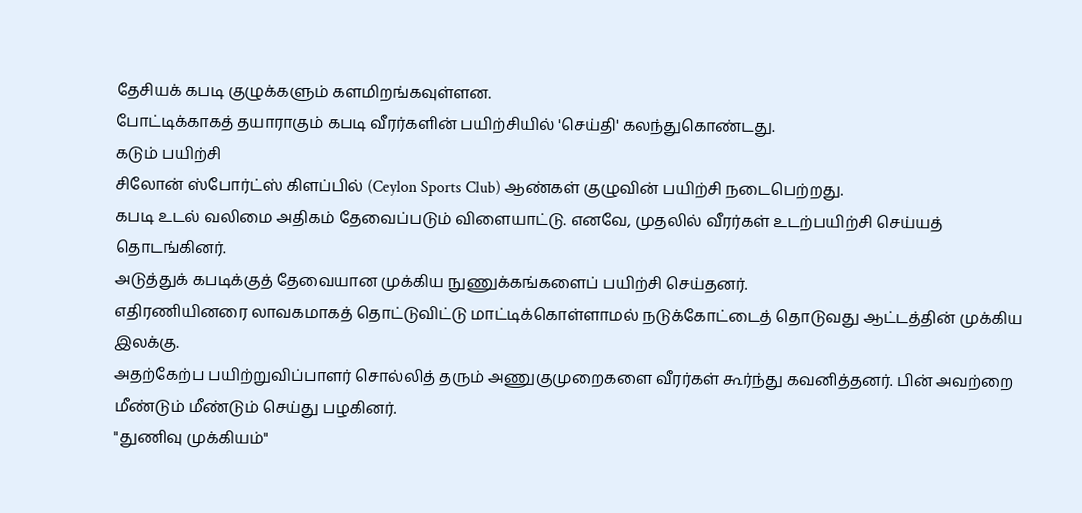தேசியக் கபடி குழுக்களும் களமிறங்கவுள்ளன.
போட்டிக்காகத் தயாராகும் கபடி வீரர்களின் பயிற்சியில் 'செய்தி' கலந்துகொண்டது.
கடும் பயிற்சி
சிலோன் ஸ்போர்ட்ஸ் கிளப்பில் (Ceylon Sports Club) ஆண்கள் குழுவின் பயிற்சி நடைபெற்றது.
கபடி உடல் வலிமை அதிகம் தேவைப்படும் விளையாட்டு. எனவே, முதலில் வீரர்கள் உடற்பயிற்சி செய்யத் தொடங்கினர்.
அடுத்துக் கபடிக்குத் தேவையான முக்கிய நுணுக்கங்களைப் பயிற்சி செய்தனர்.
எதிரணியினரை லாவகமாகத் தொட்டுவிட்டு மாட்டிக்கொள்ளாமல் நடுக்கோட்டைத் தொடுவது ஆட்டத்தின் முக்கிய இலக்கு.
அதற்கேற்ப பயிற்றுவிப்பாளர் சொல்லித் தரும் அணுகுமுறைகளை வீரர்கள் கூர்ந்து கவனித்தனர். பின் அவற்றை மீண்டும் மீண்டும் செய்து பழகினர்.
"துணிவு முக்கியம்"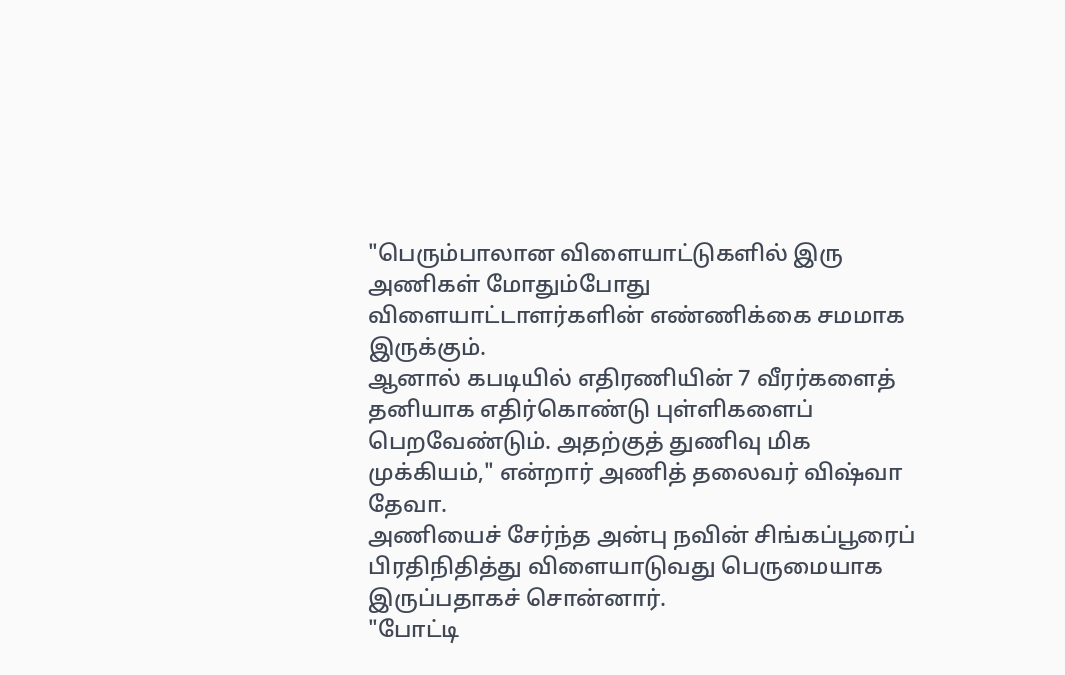"பெரும்பாலான விளையாட்டுகளில் இரு அணிகள் மோதும்போது விளையாட்டாளர்களின் எண்ணிக்கை சமமாக இருக்கும்.
ஆனால் கபடியில் எதிரணியின் 7 வீரர்களைத் தனியாக எதிர்கொண்டு புள்ளிகளைப் பெறவேண்டும். அதற்குத் துணிவு மிக முக்கியம்," என்றார் அணித் தலைவர் விஷ்வா தேவா.
அணியைச் சேர்ந்த அன்பு நவின் சிங்கப்பூரைப் பிரதிநிதித்து விளையாடுவது பெருமையாக இருப்பதாகச் சொன்னார்.
"போட்டி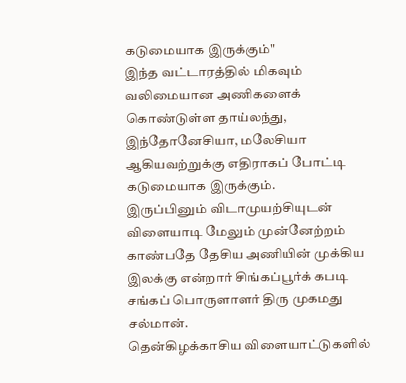கடுமையாக இருக்கும்"
இந்த வட்டாரத்தில் மிகவும் வலிமையான அணிகளைக் கொண்டுள்ள தாய்லந்து, இந்தோனேசியா, மலேசியா ஆகியவற்றுக்கு எதிராகப் போட்டி கடுமையாக இருக்கும்.
இருப்பினும் விடாமுயற்சியுடன் விளையாடி மேலும் முன்னேற்றம் காண்பதே தேசிய அணியின் முக்கிய இலக்கு என்றார் சிங்கப்பூர்க் கபடி சங்கப் பொருளாளர் திரு முகமது சல்மான்.
தென்கிழக்காசிய விளையாட்டுகளில்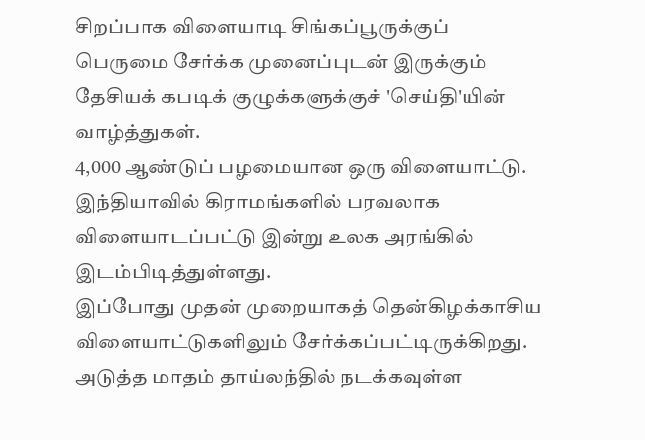சிறப்பாக விளையாடி சிங்கப்பூருக்குப் பெருமை சேர்க்க முனைப்புடன் இருக்கும் தேசியக் கபடிக் குழுக்களுக்குச் 'செய்தி'யின் வாழ்த்துகள்.
4,000 ஆண்டுப் பழமையான ஒரு விளையாட்டு.
இந்தியாவில் கிராமங்களில் பரவலாக விளையாடப்பட்டு இன்று உலக அரங்கில் இடம்பிடித்துள்ளது.
இப்போது முதன் முறையாகத் தென்கிழக்காசிய விளையாட்டுகளிலும் சேர்க்கப்பட்டிருக்கிறது.
அடுத்த மாதம் தாய்லந்தில் நடக்கவுள்ள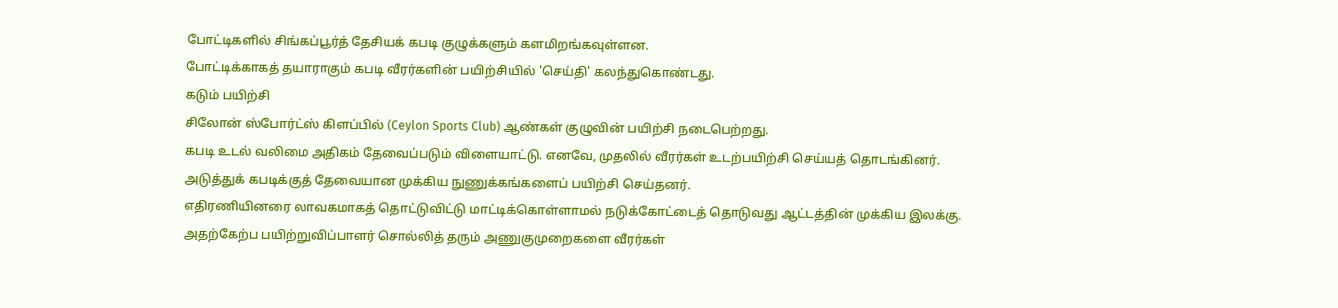போட்டிகளில் சிங்கப்பூர்த் தேசியக் கபடி குழுக்களும் களமிறங்கவுள்ளன.
போட்டிக்காகத் தயாராகும் கபடி வீரர்களின் பயிற்சியில் 'செய்தி' கலந்துகொண்டது.
கடும் பயிற்சி
சிலோன் ஸ்போர்ட்ஸ் கிளப்பில் (Ceylon Sports Club) ஆண்கள் குழுவின் பயிற்சி நடைபெற்றது.
கபடி உடல் வலிமை அதிகம் தேவைப்படும் விளையாட்டு. எனவே, முதலில் வீரர்கள் உடற்பயிற்சி செய்யத் தொடங்கினர்.
அடுத்துக் கபடிக்குத் தேவையான முக்கிய நுணுக்கங்களைப் பயிற்சி செய்தனர்.
எதிரணியினரை லாவகமாகத் தொட்டுவிட்டு மாட்டிக்கொள்ளாமல் நடுக்கோட்டைத் தொடுவது ஆட்டத்தின் முக்கிய இலக்கு.
அதற்கேற்ப பயிற்றுவிப்பாளர் சொல்லித் தரும் அணுகுமுறைகளை வீரர்கள்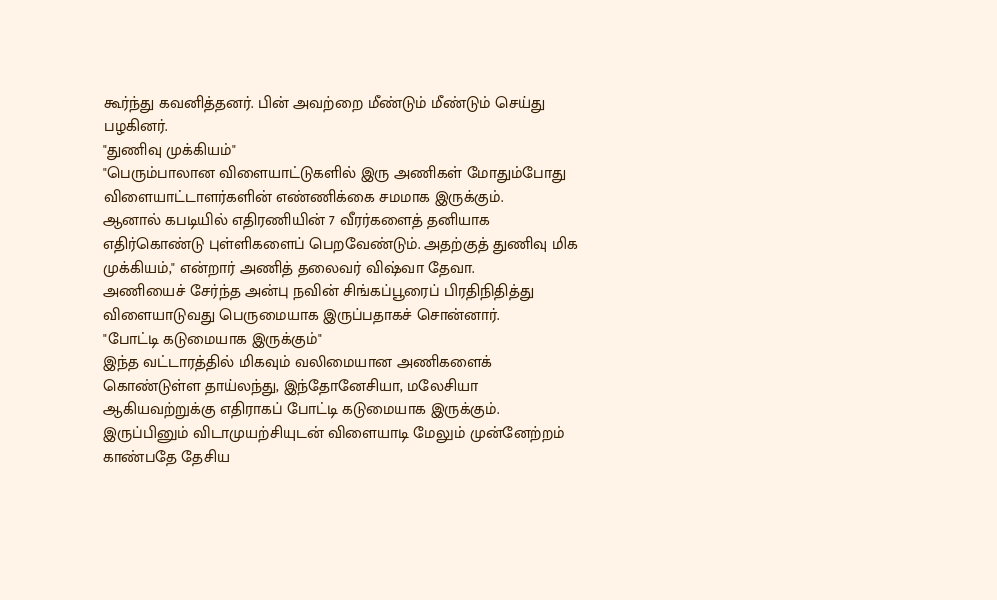கூர்ந்து கவனித்தனர். பின் அவற்றை மீண்டும் மீண்டும் செய்து பழகினர்.
"துணிவு முக்கியம்"
"பெரும்பாலான விளையாட்டுகளில் இரு அணிகள் மோதும்போது விளையாட்டாளர்களின் எண்ணிக்கை சமமாக இருக்கும்.
ஆனால் கபடியில் எதிரணியின் 7 வீரர்களைத் தனியாக எதிர்கொண்டு புள்ளிகளைப் பெறவேண்டும். அதற்குத் துணிவு மிக முக்கியம்," என்றார் அணித் தலைவர் விஷ்வா தேவா.
அணியைச் சேர்ந்த அன்பு நவின் சிங்கப்பூரைப் பிரதிநிதித்து விளையாடுவது பெருமையாக இருப்பதாகச் சொன்னார்.
"போட்டி கடுமையாக இருக்கும்"
இந்த வட்டாரத்தில் மிகவும் வலிமையான அணிகளைக் கொண்டுள்ள தாய்லந்து, இந்தோனேசியா, மலேசியா ஆகியவற்றுக்கு எதிராகப் போட்டி கடுமையாக இருக்கும்.
இருப்பினும் விடாமுயற்சியுடன் விளையாடி மேலும் முன்னேற்றம் காண்பதே தேசிய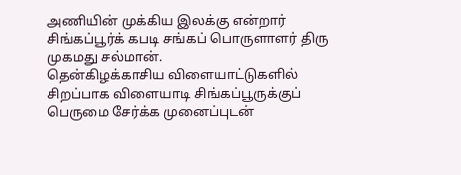அணியின் முக்கிய இலக்கு என்றார் சிங்கப்பூர்க் கபடி சங்கப் பொருளாளர் திரு முகமது சல்மான்.
தென்கிழக்காசிய விளையாட்டுகளில் சிறப்பாக விளையாடி சிங்கப்பூருக்குப் பெருமை சேர்க்க முனைப்புடன்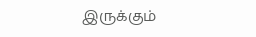இருக்கும்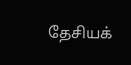தேசியக்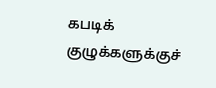கபடிக் குழுக்களுக்குச்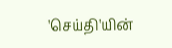'செய்தி'யின்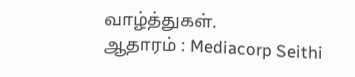வாழ்த்துகள்.
ஆதாரம் : Mediacorp Seithi